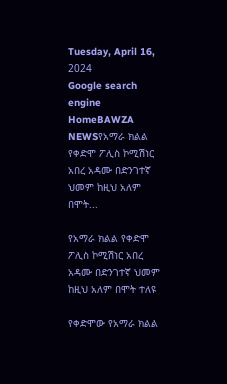Tuesday, April 16, 2024
Google search engine
HomeBAWZA NEWSየአማራ ክልል የቀድሞ ፖሊስ ኮሚሽነር አበረ አዳሙ በድንገተኛ ህመም ከዚህ አለም በሞት...

የአማራ ክልል የቀድሞ ፖሊስ ኮሚሽነር አበረ አዳሙ በድንገተኛ ህመም ከዚህ አለም በሞት ተለዩ

የቀድሞው የአማራ ክልል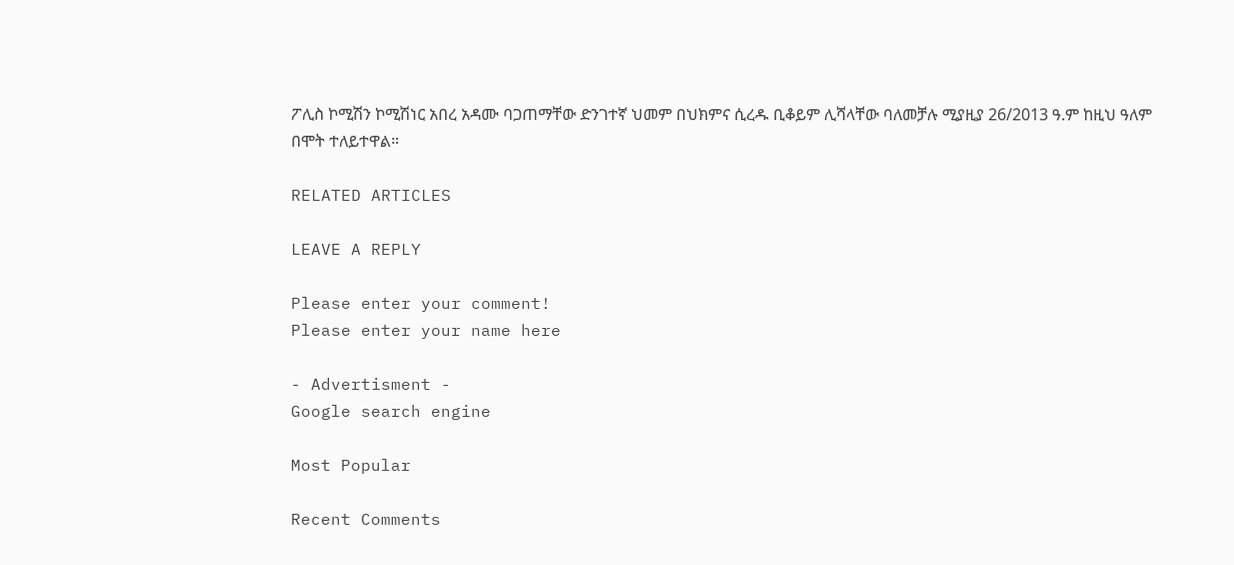ፖሊስ ኮሚሽን ኮሚሽነር አበረ አዳሙ ባጋጠማቸው ድንገተኛ ህመም በህክምና ሲረዱ ቢቆይም ሊሻላቸው ባለመቻሉ ሚያዚያ 26/2013 ዓ.ም ከዚህ ዓለም በሞት ተለይተዋል።

RELATED ARTICLES

LEAVE A REPLY

Please enter your comment!
Please enter your name here

- Advertisment -
Google search engine

Most Popular

Recent Comments